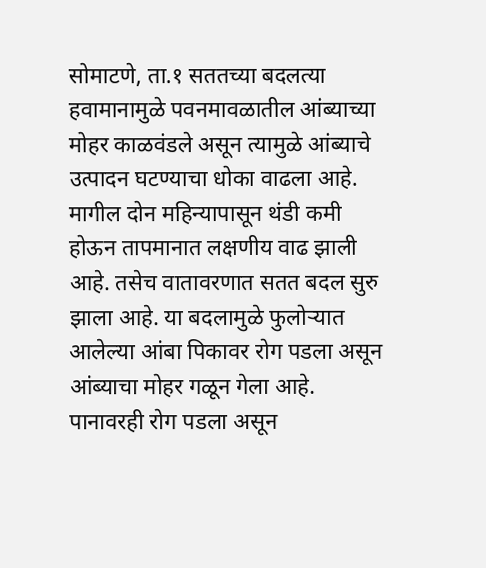सोमाटणे, ता.१ सततच्या बदलत्या हवामानामुळे पवनमावळातील आंब्याच्या मोहर काळवंडले असून त्यामुळे आंब्याचे उत्पादन घटण्याचा धोका वाढला आहे.
मागील दोन महिन्यापासून थंडी कमी होऊन तापमानात लक्षणीय वाढ झाली आहे. तसेच वातावरणात सतत बदल सुरु झाला आहे. या बदलामुळे फुलोऱ्यात आलेल्या आंबा पिकावर रोग पडला असून आंब्याचा मोहर गळून गेला आहे. पानावरही रोग पडला असून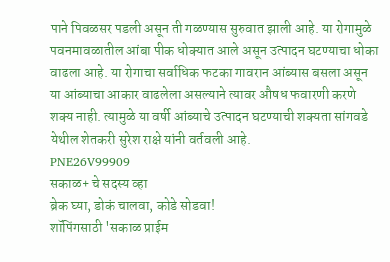पाने पिवळसर पडली असून ती गळण्यास सुरुवात झाली आहे. या रोगामुळे पवनमावळातील आंबा पीक धोक्यात आले असून उत्पादन घटण्याचा धोका वाढला आहे. या रोगाचा सर्वाधिक फटका गावरान आंब्यास बसला असून या आंब्याचा आकार वाढलेला असल्याने त्यावर औषध फवारणी करणे शक्य नाही. त्यामुळे या वर्षी आंब्याचे उत्पादन घटण्याची शक्यता सांगवडे येथील शेतकरी सुरेश राक्षे यांनी वर्तवली आहे.
PNE26V99909
सकाळ+ चे सदस्य व्हा
ब्रेक घ्या, डोकं चालवा, कोडे सोडवा!
शॉपिंगसाठी 'सकाळ प्राईम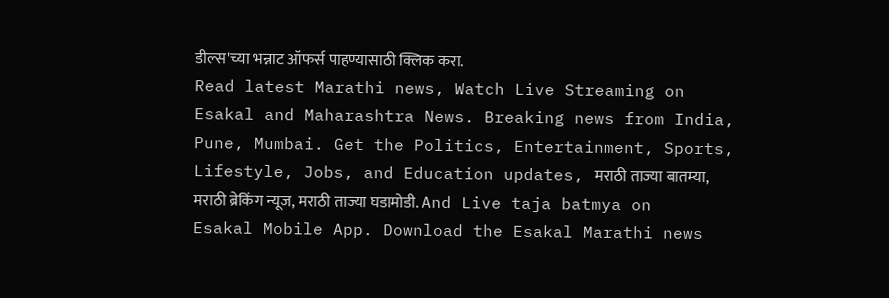डील्स'च्या भन्नाट ऑफर्स पाहण्यासाठी क्लिक करा.
Read latest Marathi news, Watch Live Streaming on Esakal and Maharashtra News. Breaking news from India, Pune, Mumbai. Get the Politics, Entertainment, Sports, Lifestyle, Jobs, and Education updates, मराठी ताज्या बातम्या, मराठी ब्रेकिंग न्यूज, मराठी ताज्या घडामोडी. And Live taja batmya on Esakal Mobile App. Download the Esakal Marathi news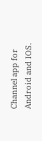Channel app for Android and IOS.